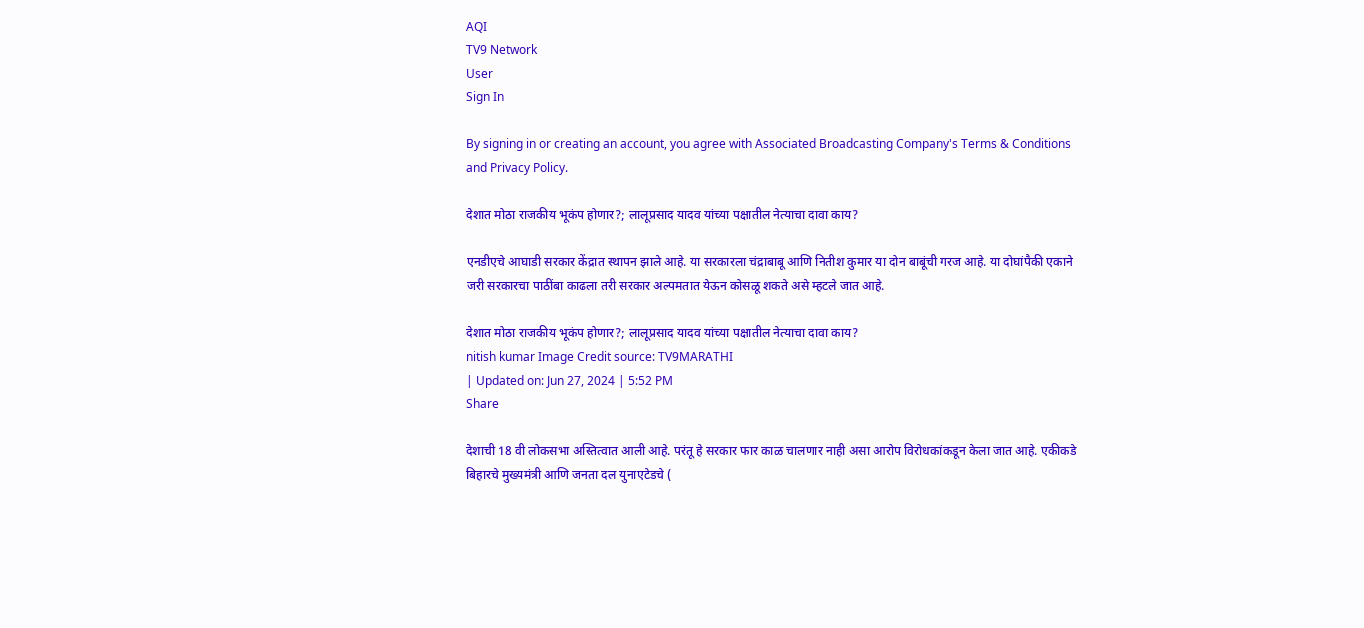AQI
TV9 Network
User
Sign In

By signing in or creating an account, you agree with Associated Broadcasting Company's Terms & Conditions and Privacy Policy.

देशात मोठा राजकीय भूकंप होणार?; लालूप्रसाद यादव यांच्या पक्षातील नेत्याचा दावा काय?

एनडीएचे आघाडी सरकार केंद्रात स्थापन झाले आहे. या सरकारला चंद्राबाबू आणि नितीश कुमार या दोन बाबूंची गरज आहे. या दोघांपैकी एकाने जरी सरकारचा पाठींबा काढला तरी सरकार अल्पमतात येऊन कोसळू शकते असे म्हटले जात आहे.

देशात मोठा राजकीय भूकंप होणार?; लालूप्रसाद यादव यांच्या पक्षातील नेत्याचा दावा काय?
nitish kumar Image Credit source: TV9MARATHI
| Updated on: Jun 27, 2024 | 5:52 PM
Share

देशाची 18 वी लोकसभा अस्तित्वात आली आहे. परंतू हे सरकार फार काळ चालणार नाही असा आरोप विरोधकांकडून केला जात आहे. एकीकडे बिहारचे मुख्यमंत्री आणि जनता दल युनाएटेडचे (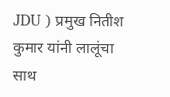JDU ) प्रमुख नितीश कुमार यांनी लालूंचा साथ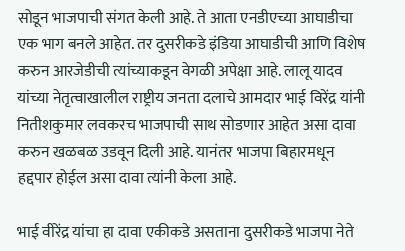सोडून भाजपाची संगत केली आहे. ते आता एनडीएच्या आघाडीचा एक भाग बनले आहेत. तर दुसरीकडे इंडिया आघाडीची आणि विशेष करुन आरजेडीची त्यांच्याकडून वेगळी अपेक्षा आहे. लालू यादव यांच्या नेतृत्वाखालील राष्ट्रीय जनता दलाचे आमदार भाई विरेंद्र यांनी नितीशकुमार लवकरच भाजपाची साथ सोडणार आहेत असा दावा करुन खळबळ उडवून दिली आहे. यानंतर भाजपा बिहारमधून हद्दपार होईल असा दावा त्यांनी केला आहे.

भाई वीरेंद्र यांचा हा दावा एकीकडे असताना दुसरीकडे भाजपा नेते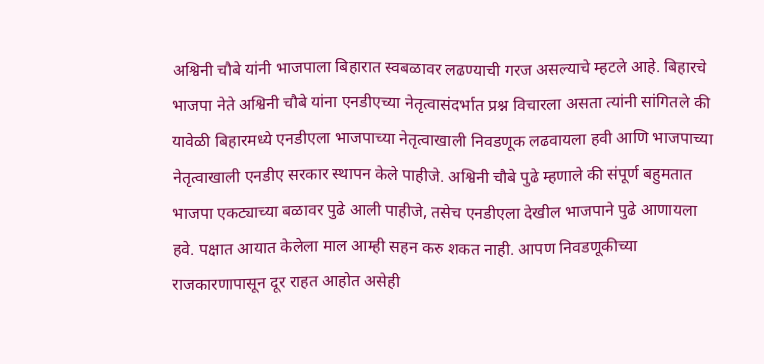अश्विनी चौबे यांनी भाजपाला बिहारात स्वबळावर लढण्याची गरज असल्याचे म्हटले आहे. बिहारचे भाजपा नेते अश्विनी चौबे यांना एनडीएच्या नेतृत्वासंदर्भात प्रश्न विचारला असता त्यांनी सांगितले की यावेळी बिहारमध्ये एनडीएला भाजपाच्या नेतृत्वाखाली निवडणूक लढवायला हवी आणि भाजपाच्या नेतृत्वाखाली एनडीए सरकार स्थापन केले पाहीजे. अश्विनी चौबे पुढे म्हणाले की संपूर्ण बहुमतात भाजपा एकट्याच्या बळावर पुढे आली पाहीजे, तसेच एनडीएला देखील भाजपाने पुढे आणायला हवे. पक्षात आयात केलेला माल आम्ही सहन करु शकत नाही. आपण निवडणूकीच्या राजकारणापासून दूर राहत आहोत असेही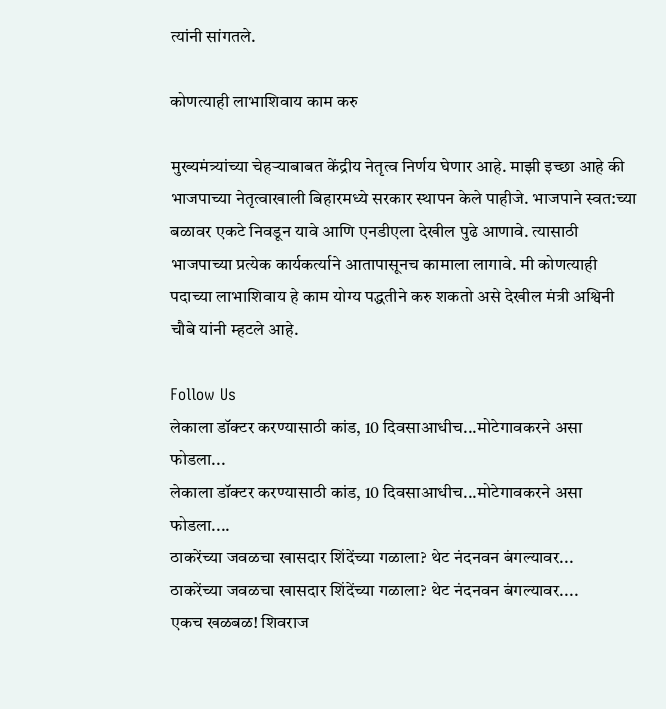त्यांनी सांगतले.

कोणत्याही लाभाशिवाय काम करु

मुख्यमंत्र्यांच्या चेहऱ्याबाबत केंद्रीय नेतृत्व निर्णय घेणार आहे. माझी इच्छा आहे की भाजपाच्या नेतृत्वाखाली बिहारमध्ये सरकार स्थापन केले पाहीजे. भाजपाने स्वत:च्या बळावर एकटे निवडून यावे आणि एनडीएला देखील पुढे आणावे. त्यासाठी भाजपाच्या प्रत्येक कार्यकर्त्याने आतापासूनच कामाला लागावे. मी कोणत्याही पदाच्या लाभाशिवाय हे काम योग्य पद्धतीने करु शकतो असे देखील मंत्री अश्विनी चौबे यांनी म्हटले आहे.

Follow Us
लेकाला डॉक्टर करण्यासाठी कांड, 10 दिवसाआधीच...मोटेगावकरने असा फोडला...
लेकाला डॉक्टर करण्यासाठी कांड, 10 दिवसाआधीच...मोटेगावकरने असा फोडला....
ठाकरेंच्या जवळचा खासदार शिंदेंच्या गळाला? थेट नंदनवन बंगल्यावर...
ठाकरेंच्या जवळचा खासदार शिंदेंच्या गळाला? थेट नंदनवन बंगल्यावर....
एकच खळबळ! शिवराज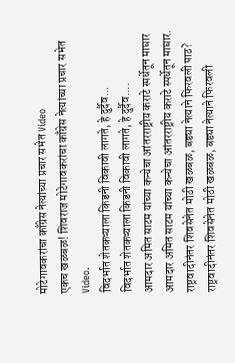मोटेगावकरांचा काँग्रेस नेत्यांच्या प्रचार सभेत Video
एकच खळबळ! शिवराज मोटेगावकरांचा काँग्रेस नेत्यांच्या प्रचार सभेत Video.
विदर्भात शेतकऱ्याला किडनी विकावी लागते, हे दुर्दैव...
विदर्भात शेतकऱ्याला किडनी विकावी लागते, हे दुर्दैव....
आमदार अमित साटम यांच्या कन्येचा आंतरराष्ट्रीय कराटे स्पर्धेतून माघार
आमदार अमित साटम यांच्या कन्येचा आंतरराष्ट्रीय कराटे स्पर्धेतून माघार.
राष्ट्रवादीनंतर शिवसेनेत मोठी खळबळ, बड्या नेत्याने फिरवली पाठ?
राष्ट्रवादीनंतर शिवसेनेत मोठी खळबळ, बड्या नेत्याने फिरवली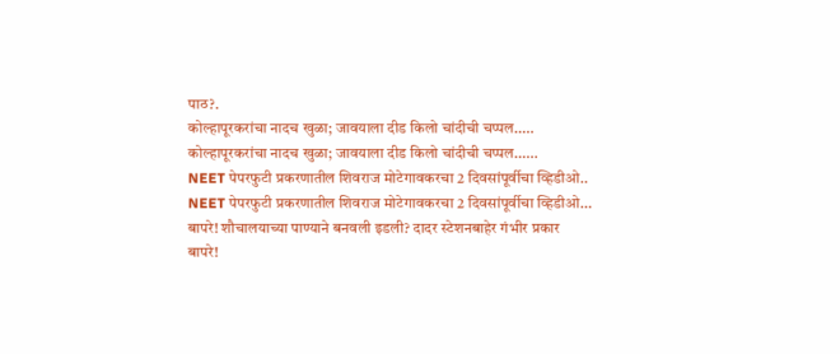पाठ?.
कोल्हापूरकरांचा नादच खुळा; जावयाला दीड किलो चांदीची चप्पल.....
कोल्हापूरकरांचा नादच खुळा; जावयाला दीड किलो चांदीची चप्पल......
NEET पेपरफुटी प्रकरणातील शिवराज मोटेगावकरचा 2 दिवसांपूर्वीचा व्हिडीओ..
NEET पेपरफुटी प्रकरणातील शिवराज मोटेगावकरचा 2 दिवसांपूर्वीचा व्हिडीओ...
बापरे! शौचालयाच्या पाण्याने बनवली इडली? दादर स्टेशनबाहेर गंभीर प्रकार
बापरे!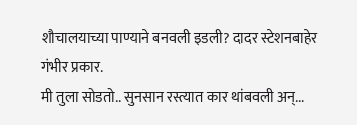शौचालयाच्या पाण्याने बनवली इडली? दादर स्टेशनबाहेर गंभीर प्रकार.
मी तुला सोडतो.. सुनसान रस्त्यात कार थांबवली अन्...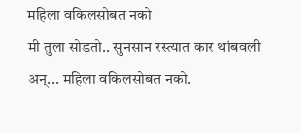महिला वकिलसोबत नको
मी तुला सोडतो.. सुनसान रस्त्यात कार थांबवली अन्... महिला वकिलसोबत नको.